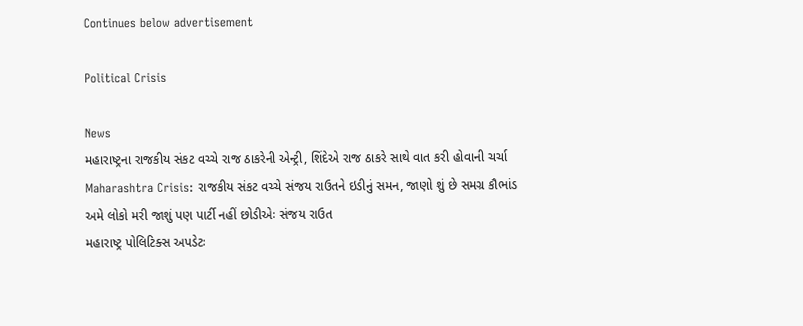Continues below advertisement

Political Crisis

News
મહારાષ્ટ્રના રાજકીય સંકટ વચ્ચે રાજ ઠાકરેની એન્ટ્રી, શિંદેએ રાજ ઠાકરે સાથે વાત કરી હોવાની ચર્ચા
Maharashtra Crisis: રાજકીય સંકટ વચ્ચે સંજય રાઉતને ઇડીનું સમન, જાણો શું છે સમગ્ર કૌભાંડ
અમે લોકો મરી જાશું પણ પાર્ટી નહીં છોડીએઃ સંજય રાઉત
મહારાષ્ટ્ર પોલિટિક્સ અપડેટઃ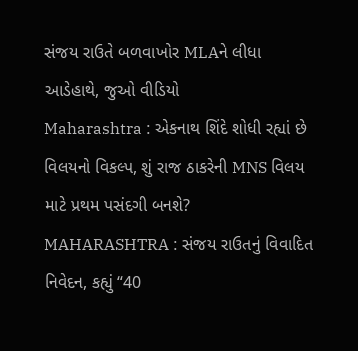સંજય રાઉતે બળવાખોર MLAને લીધા આડેહાથે, જુઓ વીડિયો
Maharashtra : એકનાથ શિંદે શોધી રહ્યાં છે વિલયનો વિકલ્પ, શું રાજ ઠાકરેની MNS વિલય માટે પ્રથમ પસંદગી બનશે?
MAHARASHTRA : સંજય રાઉતનું વિવાદિત નિવેદન, કહ્યું “40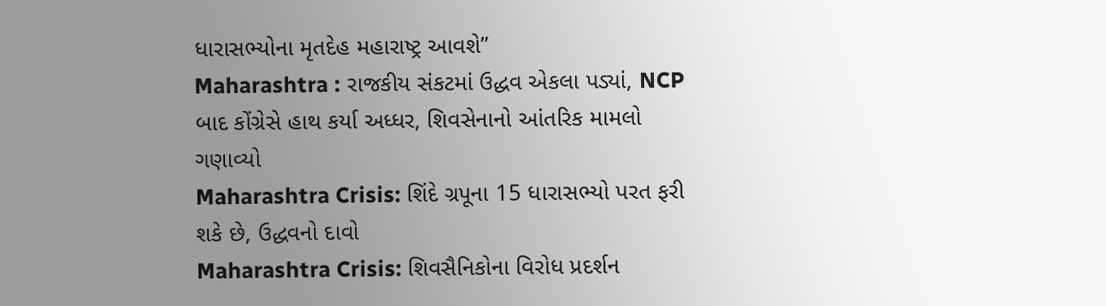ધારાસભ્યોના મૃતદેહ મહારાષ્ટ્ર આવશે”
Maharashtra : રાજકીય સંકટમાં ઉદ્ધવ એકલા પડ્યાં, NCP બાદ કોંગ્રેસે હાથ કર્યા અધ્ધર, શિવસેનાનો આંતરિક મામલો ગણાવ્યો
Maharashtra Crisis: શિંદે ગ્રપૂના 15 ધારાસભ્યો પરત ફરી શકે છે, ઉદ્ધવનો દાવો
Maharashtra Crisis: શિવસૈનિકોના વિરોધ પ્રદર્શન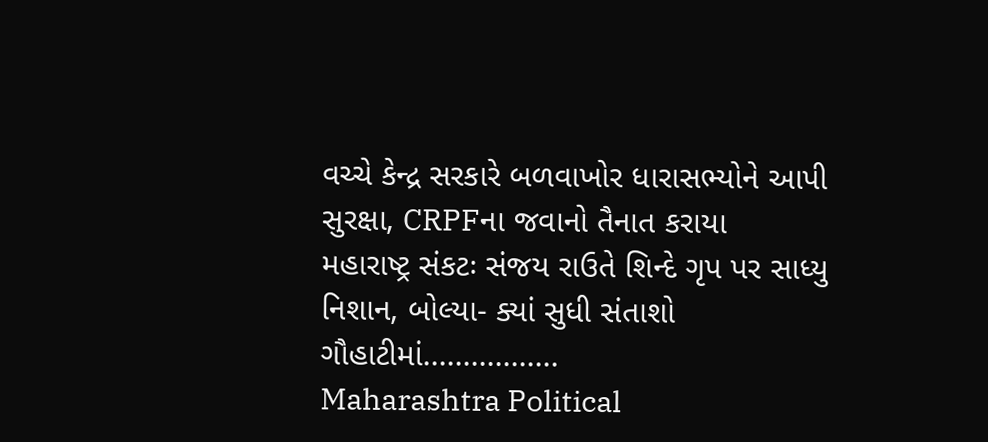વચ્ચે કેન્દ્ર સરકારે બળવાખોર ધારાસભ્યોને આપી સુરક્ષા, CRPFના જવાનો તૈનાત કરાયા
મહારાષ્ટ્ર સંકટઃ સંજય રાઉતે શિન્દે ગૃપ પર સાધ્યુ નિશાન, બોલ્યા- ક્યાં સુધી સંતાશો ગૌહાટીમાં.................
Maharashtra Political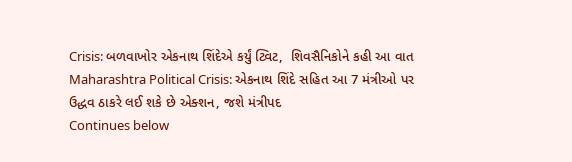Crisis: બળવાખોર એકનાથ શિંદેએ કર્યું ટ્વિટ,  શિવસૈનિકોને કહી આ વાત
Maharashtra Political Crisis: એકનાથ શિંદે સહિત આ 7 મંત્રીઓ પર ઉદ્ધવ ઠાકરે લઈ શકે છે એક્શન, જશે મંત્રીપદ
Continues below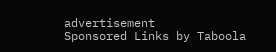advertisement
Sponsored Links by Taboola